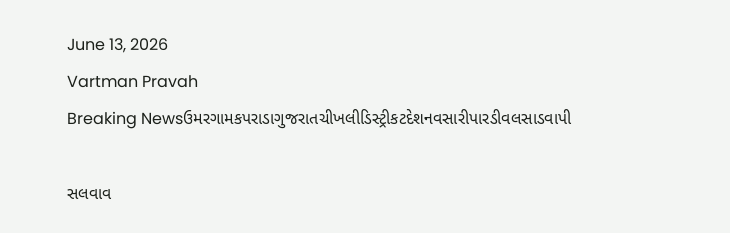June 13, 2026
Vartman Pravah
Breaking Newsઉમરગામકપરાડાગુજરાતચીખલીડિસ્ટ્રીકટદેશનવસારીપારડીવલસાડવાપી

સલવાવ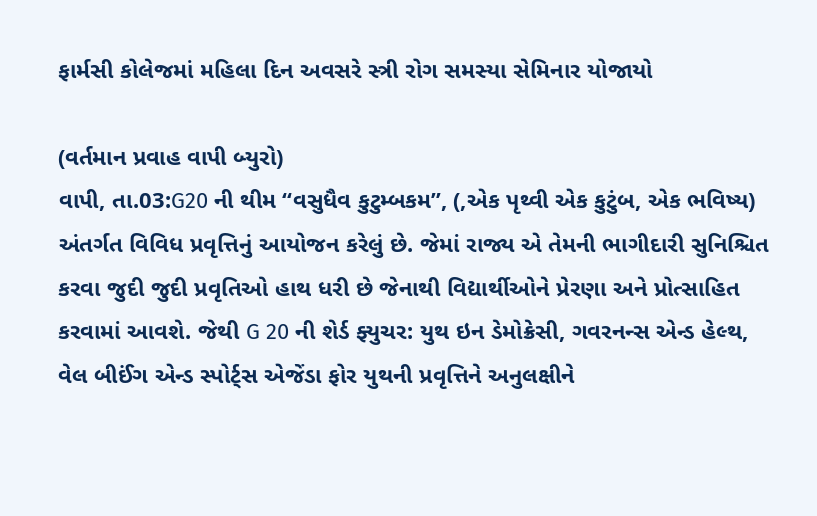ફાર્મસી કોલેજમાં મહિલા દિન અવસરે સ્ત્રી રોગ સમસ્‍યા સેમિનાર યોજાયો

(વર્તમાન પ્રવાહ વાપી બ્‍યુરો)
વાપી, તા.03:G20 ની થીમ “વસુધૈવ કુટુમ્બકમ”, (,એક પૃથ્વી એક કુટુંબ, એક ભવિષ્ય) અંતર્ગત વિવિધ પ્રવૃત્તિનું આયોજન કરેલું છે. જેમાં રાજ્ય એ તેમની ભાગીદારી સુનિશ્ચિત કરવા જુદી જુદી પ્રવૃતિઓ હાથ ધરી છે જેનાથી વિદ્યાર્થીઓને પ્રેરણા અને પ્રોત્સાહિત કરવામાં આવશે. જેથી G 20 ની શેર્ડ ફ્યુચર: યુથ ઇન ડેમોક્રેસી, ગવરનન્સ એન્ડ હેલ્થ, વેલ બીઈંગ એન્ડ સ્પોર્ટ્સ એજેંડા ફોર યુથની પ્રવૃત્તિને અનુલક્ષીને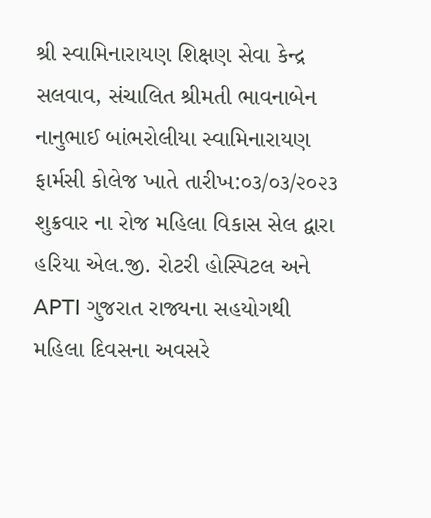શ્રી સ્વામિનારાયણ શિક્ષણ સેવા કેન્દ્ર સલવાવ, સંચાલિત શ્રીમતી ભાવનાબેન નાનુભાઈ બાંભરોલીયા સ્વામિનારાયણ ફાર્મસી કોલેજ ખાતે તારીખ:૦૩/૦૩/૨૦૨૩ શુક્રવાર ના રોજ મહિલા વિકાસ સેલ દ્વારા હરિયા એલ.જી. રોટરી હોસ્પિટલ અને APTI ગુજરાત રાજ્યના સહયોગથી મહિલા દિવસના અવસરે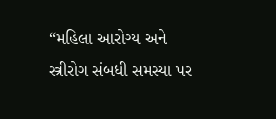“મહિલા આરોગ્ય અને સ્ત્રીરોગ સંબધી સમસ્યા પર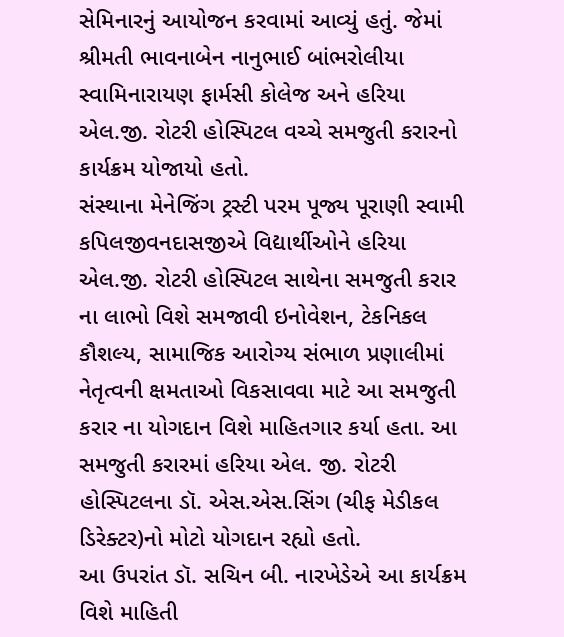સેમિનારનું આયોજન કરવામાં આવ્યું હતું. જેમાં શ્રીમતી ભાવનાબેન નાનુભાઈ બાંભરોલીયા સ્વામિનારાયણ ફાર્મસી કોલેજ અને હરિયા એલ.જી. રોટરી હોસ્પિટલ વચ્ચે સમજુતી કરારનો કાર્યક્રમ યોજાયો હતો.
સંસ્થાના મેનેજિંગ ટ્રસ્ટી પરમ પૂજ્ય પૂરાણી સ્વામી કપિલજીવનદાસજીએ વિદ્યાર્થીઓને હરિયા એલ.જી. રોટરી હોસ્પિટલ સાથેના સમજુતી કરાર ના લાભો વિશે સમજાવી ઇનોવેશન, ટેકનિકલ કૌશલ્ય, સામાજિક આરોગ્ય સંભાળ પ્રણાલીમાં નેતૃત્વની ક્ષમતાઓ વિકસાવવા માટે આ સમજુતી કરાર ના યોગદાન વિશે માહિતગાર કર્યા હતા. આ સમજુતી કરારમાં હરિયા એલ. જી. રોટરી હોસ્પિટલના ડૉ. એસ.એસ.સિંગ (ચીફ મેડીકલ ડિરેક્ટર)નો મોટો યોગદાન રહ્યો હતો.
આ ઉપરાંત ડૉ. સચિન બી. નારખેડેએ આ કાર્યક્રમ વિશે માહિતી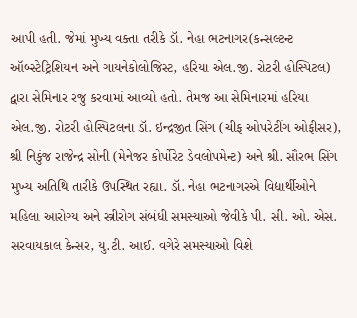આપી હતી. જેમાં મુખ્ય વક્તા તરીકે ડૉ. નેહા ભટનાગર(કન્સલ્ટન્ટ ઑબ્સ્ટેટ્રિશિયન અને ગાયનેકોલોજિસ્ટ, હરિયા એલ.જી. રોટરી હોસ્પિટલ) દ્વારા સેમિનાર રજુ કરવામાં આવ્યો હતો. તેમજ આ સેમિનારમાં હરિયા એલ.જી. રોટરી હોસ્પિટલના ડૉ. ઇન્દ્રજીત સિંગ (ચીફ ઓપરેટીંગ ઓફીસર), શ્રી નિકુંજ રાજેન્દ્ર સોની (મેનેજર કોર્પોરેટ ડેવલોપમેન્ટ) અને શ્રી. સૌરભ સિંગ મુખ્ય અતિથિ તારીકે ઉપસ્થિત રહ્યા. ડૉ. નેહા ભટનાગરએ વિદ્યાર્થીઓને મહિલા આરોગ્ય અને સ્ત્રીરોગ સંબંધી સમસ્યાઓ જેવીકે પી. સી. ઓ. એસ. સરવાયકાલ કેન્સર, યુ.ટી. આઈ. વગેરે સમસ્યાઓ વિશે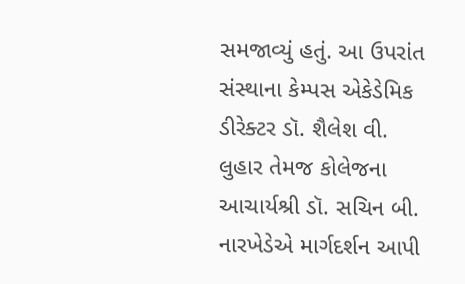સમજાવ્યું હતું. આ ઉપરાંત સંસ્થાના કેમ્પસ એકેડેમિક ડીરેક્ટર ડૉ. શૈલેશ વી. લુહાર તેમજ કોલેજના આચાર્યશ્રી ડૉ. સચિન બી. નારખેડેએ માર્ગદર્શન આપી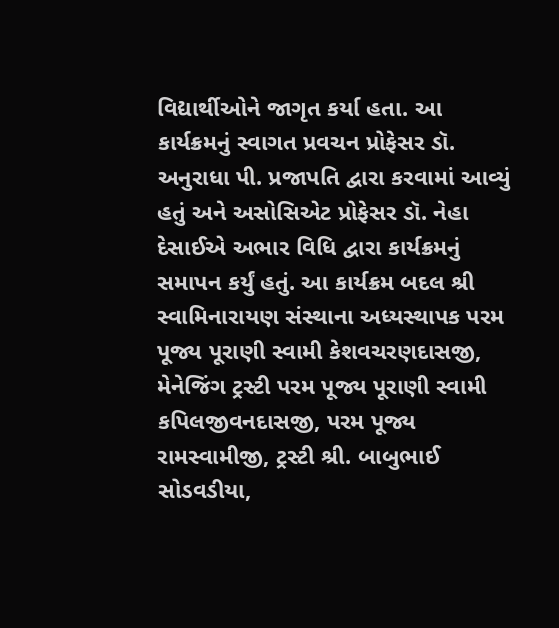વિદ્યાર્થીઓને જાગૃત કર્યા હતા. આ કાર્યક્રમનું સ્વાગત પ્રવચન પ્રોફેસર ડૉ. અનુરાધા પી. પ્રજાપતિ દ્વારા કરવામાં આવ્યું હતું અને અસોસિએટ પ્રોફેસર ડૉ. નેહા દેસાઈએ અભાર વિધિ દ્વારા કાર્યક્રમનું સમાપન કર્યું હતું. આ કાર્યક્રમ બદલ શ્રી સ્વામિનારાયણ સંસ્થાના અધ્યસ્થાપક પરમ પૂજ્ય પૂરાણી સ્વામી કેશવચરણદાસજી, મેનેજિંગ ટ્રસ્ટી પરમ પૂજ્ય પૂરાણી સ્વામી કપિલજીવનદાસજી, પરમ પૂજ્ય રામસ્વામીજી, ટ્રસ્ટી શ્રી. બાબુભાઈ સોડવડીયા,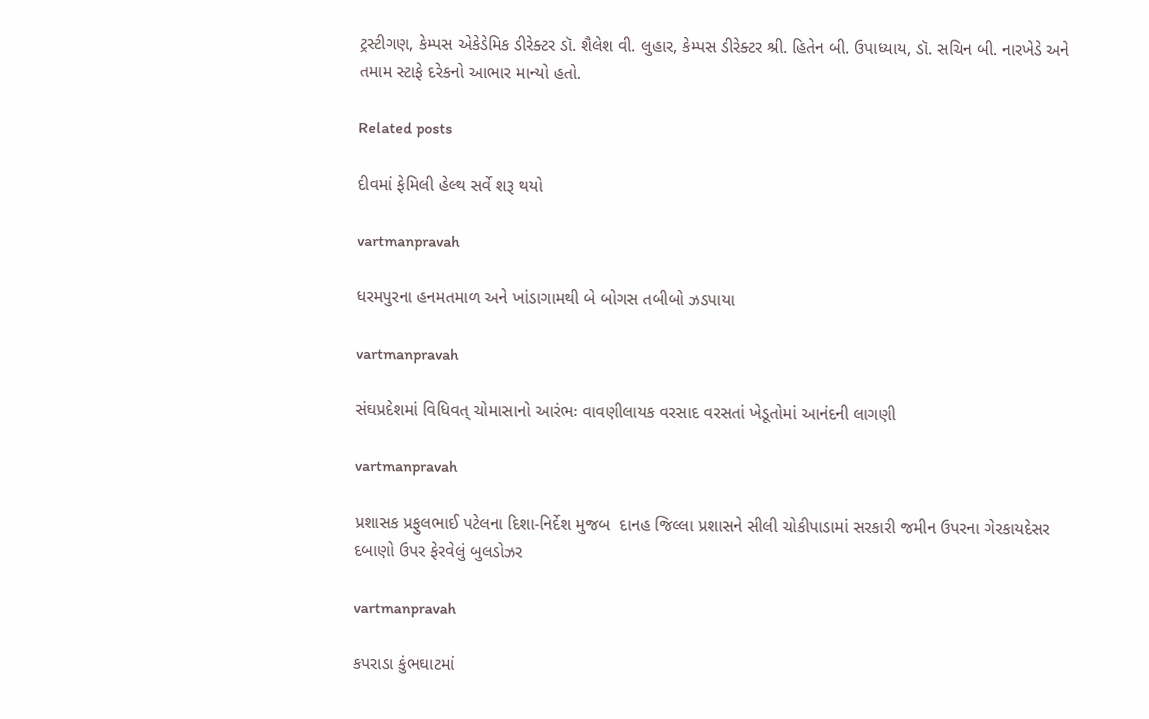ટ્રસ્ટીગણ, કેમ્પસ એકેડેમિક ડીરેક્ટર ડૉ. શૈલેશ વી. લુહાર, કેમ્પસ ડીરેક્ટર શ્રી. હિતેન બી. ઉપાધ્યાય, ડૉ. સચિન બી. નારખેડે અને તમામ સ્ટાફે દરેકનો આભાર માન્યો હતો.

Related posts

દીવમાં ફેમિલી હેલ્‍થ સર્વે શરૂ થયો

vartmanpravah

ધરમપુરના હનમતમાળ અને ખાંડાગામથી બે બોગસ તબીબો ઝડપાયા

vartmanpravah

સંઘપ્રદેશમાં વિધિવત્‌ ચોમાસાનો આરંભઃ વાવણીલાયક વરસાદ વરસતાં ખેડૂતોમાં આનંદની લાગણી

vartmanpravah

પ્રશાસક પ્રફુલભાઈ પટેલના દિશા-નિર્દેશ મુજબ  દાનહ જિલ્લા પ્રશાસને સીલી ચોકીપાડામાં સરકારી જમીન ઉપરના ગેરકાયદેસર દબાણો ઉપર ફેરવેલું બુલડોઝર

vartmanpravah

કપરાડા કુંભઘાટમાં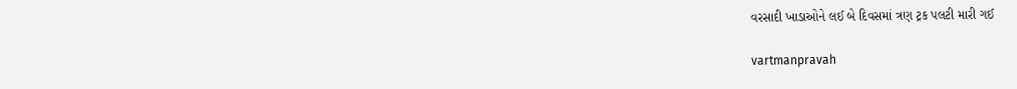વરસાદી ખાડાઓને લઈ બે દિવસમાં ત્રણ ટ્રક પલટી મારી ગઈ

vartmanpravah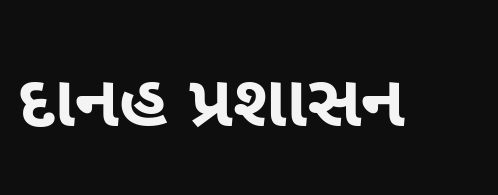દાનહ પ્રશાસન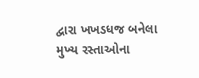દ્વારા ખખડધજ બનેલા મુખ્‍ય રસ્‍તાઓના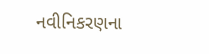નવીનિકરણના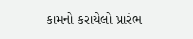કામનો કરાયેલો પ્રારંભ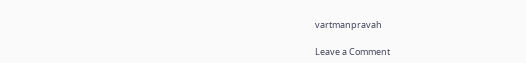vartmanpravah

Leave a Comment